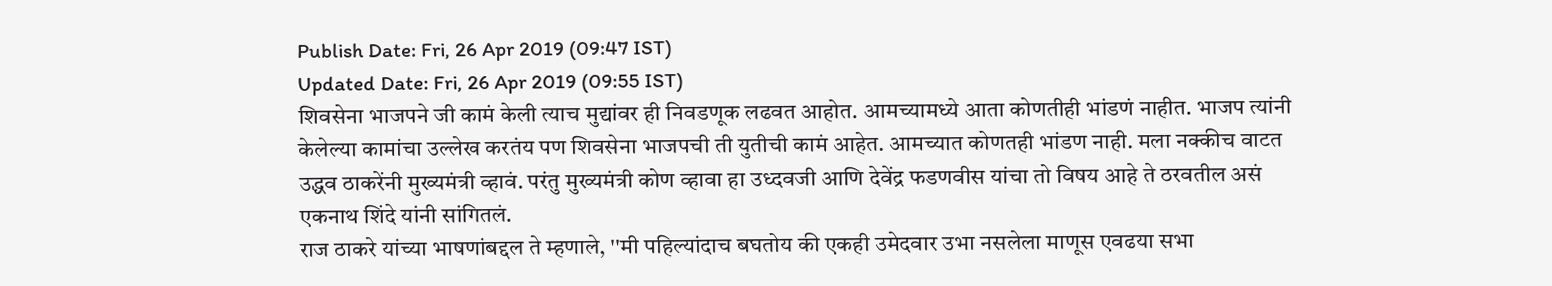Publish Date: Fri, 26 Apr 2019 (09:47 IST)
Updated Date: Fri, 26 Apr 2019 (09:55 IST)
शिवसेना भाजपने जी कामं केली त्याच मुद्यांवर ही निवडणूक लढवत आहोत. आमच्यामध्ये आता कोणतीही भांडणं नाहीत. भाजप त्यांनी केलेल्या कामांचा उल्लेख करतंय पण शिवसेना भाजपची ती युतीची कामं आहेत. आमच्यात कोणतही भांडण नाही. मला नक्कीच वाटत उद्धव ठाकरेंनी मुख्यमंत्री व्हावं. परंतु मुख्यमंत्री कोण व्हावा हा उध्दवजी आणि देवेंद्र फडणवीस यांचा तो विषय आहे ते ठरवतील असं एकनाथ शिंदे यांनी सांगितलं.
राज ठाकरे यांच्या भाषणांबद्दल ते म्हणाले, ''मी पहिल्यांदाच बघतोय की एकही उमेदवार उभा नसलेला माणूस एवढया सभा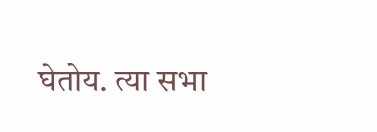घेतोय. त्या सभा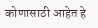कोणासाठी आहेत हे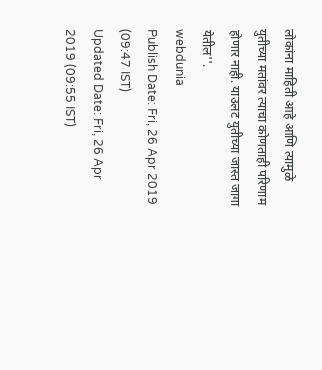लोकांना माहिती आहे आणि त्यामुळे युतीच्या मतांवर त्याचा कोणताही परिणाम होणार नाही. याउलट युतीच्या जास्त जागा येतील''.
webdunia
Publish Date: Fri, 26 Apr 2019 (09:47 IST)
Updated Date: Fri, 26 Apr 2019 (09:55 IST)